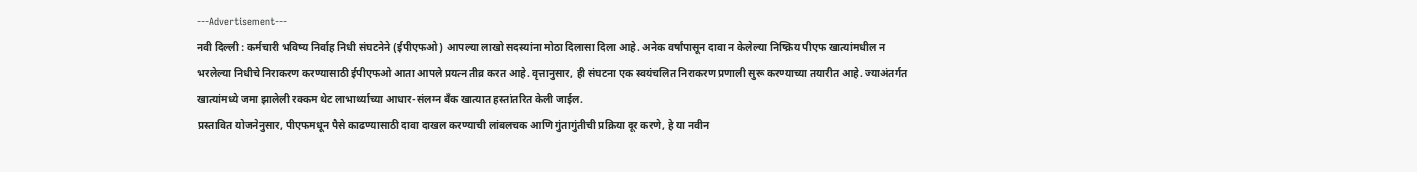---Advertisement---
नवी दिल्ली : कर्मचारी भविष्य निर्वाह निधी संघटनेने (ईपीएफओ) आपल्या लाखो सदस्यांना मोठा दिलासा दिला आहे. अनेक वर्षांपासून दावा न केलेल्या निष्क्रिय पीएफ खात्यांमधील न भरलेल्या निधीचे निराकरण करण्यासाठी ईपीएफओ आता आपले प्रयत्न तीव्र करत आहे. वृत्तानुसार, ही संघटना एक स्वयंचलित निराकरण प्रणाली सुरू करण्याच्या तयारीत आहे. ज्याअंतर्गत खात्यांमध्ये जमा झालेली रक्कम थेट लाभार्थ्याच्या आधार-संलग्न बँक खात्यात हस्तांतरित केली जाईल.
प्रस्तावित योजनेनुसार, पीएफमधून पैसे काढण्यासाठी दावा दाखल करण्याची लांबलचक आणि गुंतागुंतीची प्रक्रिया दूर करणे, हे या नवीन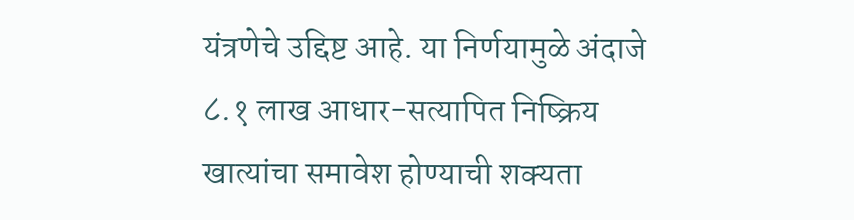यंत्रणेचे उद्दिष्ट आहे. या निर्णयामुळे अंदाजे ८.१ लाख आधार-सत्यापित निष्क्रिय खात्यांचा समावेश होण्याची शक्यता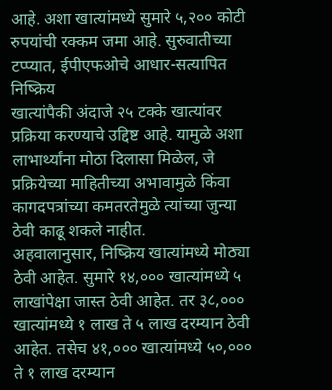आहे. अशा खात्यांमध्ये सुमारे ५,२०० कोटी रुपयांची रक्कम जमा आहे. सुरुवातीच्या टप्प्यात, ईपीएफओचे आधार-सत्यापित निष्क्रिय
खात्यांपैकी अंदाजे २५ टक्के खात्यांवर प्रक्रिया करण्याचे उद्दिष्ट आहे. यामुळे अशा लाभार्थ्यांना मोठा दिलासा मिळेल, जे प्रक्रियेच्या माहितीच्या अभावामुळे किंवा कागदपत्रांच्या कमतरतेमुळे त्यांच्या जुन्या ठेवी काढू शकले नाहीत.
अहवालानुसार, निष्क्रिय खात्यांमध्ये मोठ्या ठेवी आहेत. सुमारे १४,००० खात्यांमध्ये ५ लाखांपेक्षा जास्त ठेवी आहेत. तर ३८,००० खात्यांमध्ये १ लाख ते ५ लाख दरम्यान ठेवी आहेत. तसेच ४१,००० खात्यांमध्ये ५०,००० ते १ लाख दरम्यान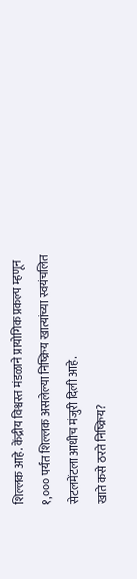शिल्लक आहे. केंद्रीय विश्वस्त मंडळाने प्रायोगिक प्रकल्प म्हणून १,००० पर्यंत शिल्लक असलेल्या निष्क्रिय खात्यांच्या स्वयंचलित सेटलमेंटला आधीच मंजुरी दिली आहे.
खाते कसे ठरते निष्क्रिय?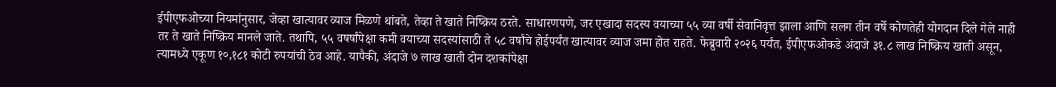ईपीएफओच्या नियमांनुसार, जेव्हा खात्यावर व्याज मिळणे थांबते, तेव्हा ते खाते निष्क्रिय ठरते. साधारणपणे, जर एखादा सदस्य वयाच्या ५५ व्या वर्षी सेवानिवृत्त झाला आणि सलग तीन वर्षे कोणतेही योगदान दिले गेले नाही तर ते खाते निष्क्रिय मानले जाते. तथापि, ५५ वषर्षांपेक्षा कमी वयाच्या सदस्यांसाठी ते ५८ वर्षांचे होईपर्यंत खात्यावर व्याज जमा होत राहते. फेब्रुवारी २०२६ पर्यंत, ईपीएफओकडे अंदाजे ३१.८ लाख निष्क्रिय खाती असून, त्यामध्ये एकूण १०,१८१ कोटी रुपयांची ठेव आहे. यापैकी, अंदाजे ७ लाख खाती दोन दशकांपेक्षा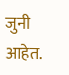जुनी आहेत.